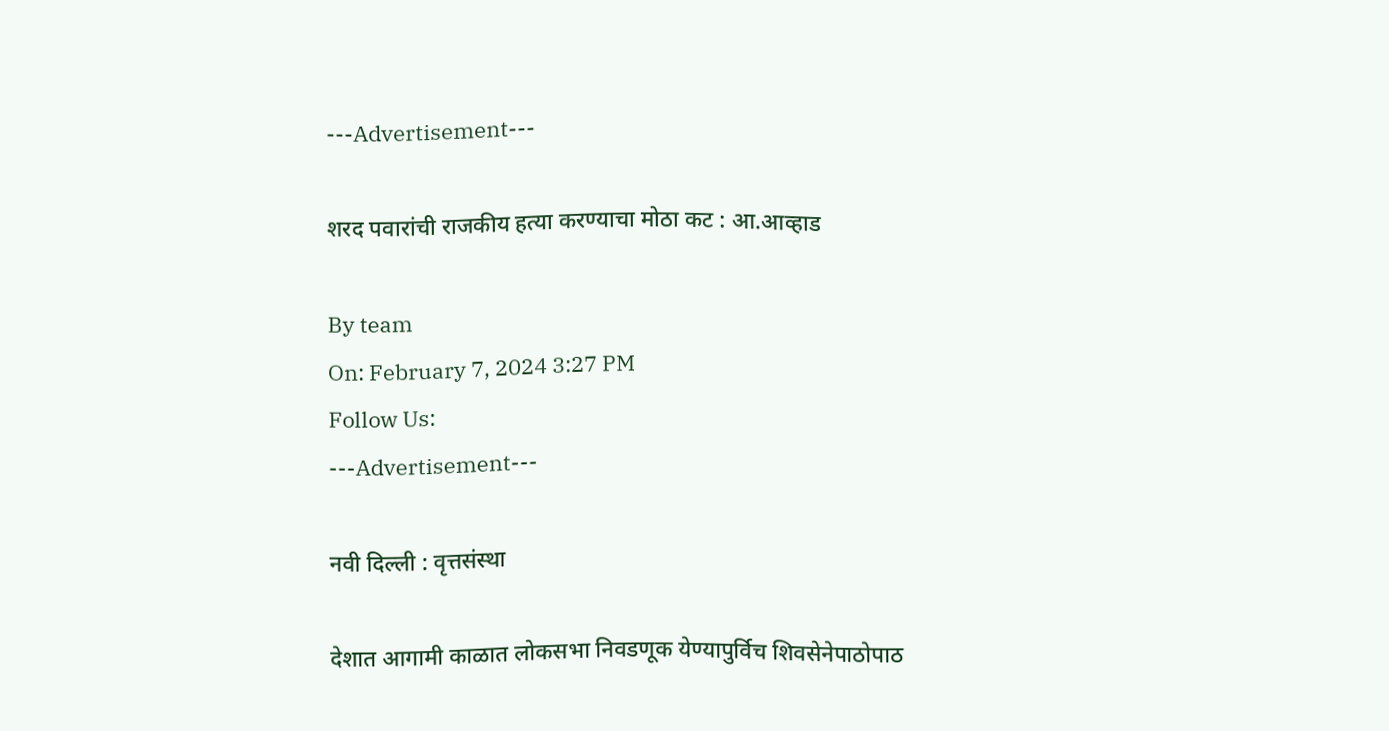---Advertisement---

शरद पवारांची राजकीय हत्या करण्याचा मोठा कट : आ.आव्हाड

By team
On: February 7, 2024 3:27 PM
Follow Us:
---Advertisement---

नवी दिल्ली : वृत्तसंस्था

देशात आगामी काळात लोकसभा निवडणूक येण्यापुर्विच शिवसेनेपाठोपाठ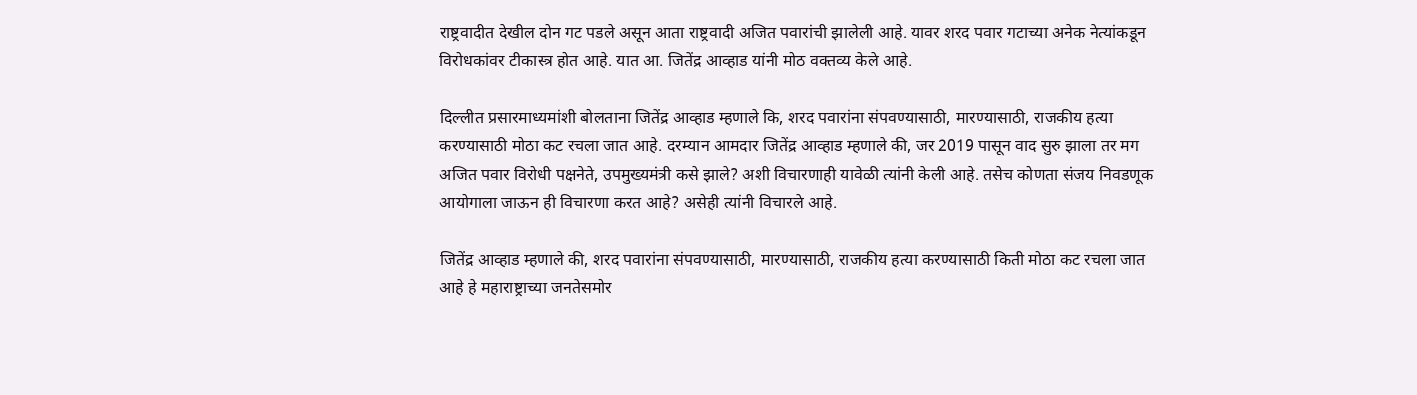राष्ट्रवादीत देखील दोन गट पडले असून आता राष्ट्रवादी अजित पवारांची झालेली आहे. यावर शरद पवार गटाच्या अनेक नेत्यांकडून विरोधकांवर टीकास्त्र होत आहे. यात आ. जितेंद्र आव्हाड यांनी मोठ वक्तव्य केले आहे.

दिल्लीत प्रसारमाध्यमांशी बोलताना जितेंद्र आव्हाड म्हणाले कि, शरद पवारांना संपवण्यासाठी, मारण्यासाठी, राजकीय हत्या करण्यासाठी मोठा कट रचला जात आहे. दरम्यान आमदार जितेंद्र आव्हाड म्हणाले की, जर 2019 पासून वाद सुरु झाला तर मग अजित पवार विरोधी पक्षनेते, उपमुख्यमंत्री कसे झाले? अशी विचारणाही यावेळी त्यांनी केली आहे. तसेच कोणता संजय निवडणूक आयोगाला जाऊन ही विचारणा करत आहे? असेही त्यांनी विचारले आहे.

जितेंद्र आव्हाड म्हणाले की, शरद पवारांना संपवण्यासाठी, मारण्यासाठी, राजकीय हत्या करण्यासाठी किती मोठा कट रचला जात आहे हे महाराष्ट्राच्या जनतेसमोर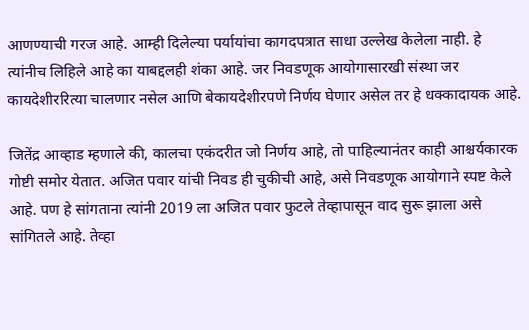आणण्याची गरज आहे. आम्ही दिलेल्या पर्यायांचा कागदपत्रात साधा उल्लेख केलेला नाही. हे त्यांनीच लिहिले आहे का याबद्दलही शंका आहे. जर निवडणूक आयोगासारखी संस्था जर कायदेशीररित्या चालणार नसेल आणि बेकायदेशीरपणे निर्णय घेणार असेल तर हे धक्कादायक आहे.

जितेंद्र आव्हाड म्हणाले की, कालचा एकंदरीत जो निर्णय आहे, तो पाहिल्यानंतर काही आश्चर्यकारक गोष्टी समोर येतात. अजित पवार यांची निवड ही चुकीची आहे, असे निवडणूक आयोगाने स्पष्ट केले आहे. पण हे सांगताना त्यांनी 2019 ला अजित पवार फुटले तेव्हापासून वाद सुरू झाला असे सांगितले आहे. तेव्हा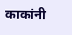काकांनी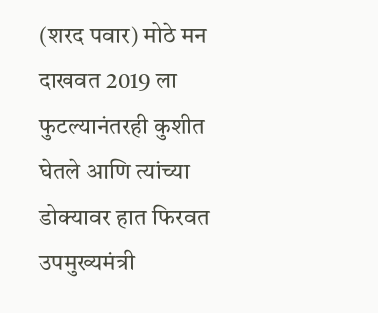(शरद पवार) मोठे मन दाखवत 2019 ला फुटल्यानंतरही कुशीत घेतले आणि त्यांच्या डोक्यावर हात फिरवत उपमुख्यमंत्री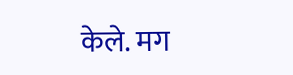केले. मग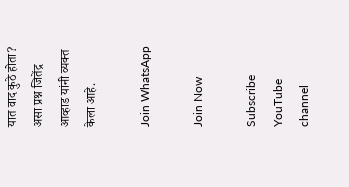यात वाद कुठे होता? असा प्रश्न जितेंद्र आव्हाड यांनी व्यक्त केला आहे.

Join WhatsApp

Join Now

Subscribe YouTube channel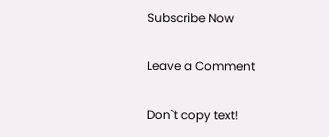Subscribe Now

Leave a Comment

Don`t copy text!